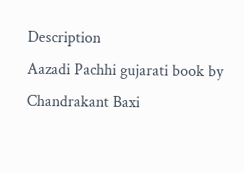Description
Aazadi Pachhi gujarati book by Chandrakant Baxi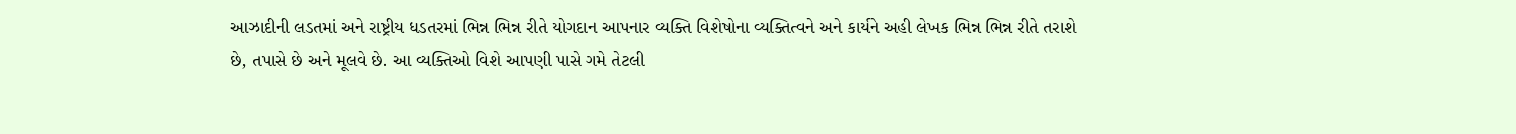આઝાદીની લડતમાં અને રાષ્ટ્રીય ધડતરમાં ભિન્ન ભિન્ન રીતે યોગદાન આપનાર વ્યક્તિ વિશેષોના વ્યક્તિત્વને અને કાર્યને અહી લેખક ભિન્ન ભિન્ન રીતે તરાશે છે, તપાસે છે અને મૂલવે છે. આ વ્યક્તિઓ વિશે આપણી પાસે ગમે તેટલી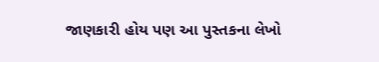જાણકારી હોય પણ આ પુસ્તકના લેખો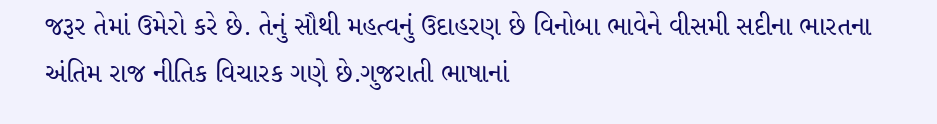જરૂર તેમાં ઉમેરો કરે છે. તેનું સૌથી મહત્વનું ઉદાહરણ છે વિનોબા ભાવેને વીસમી સદીના ભારતના અંતિમ રાજ નીતિક વિચારક ગણે છે.ગુજરાતી ભાષાનાં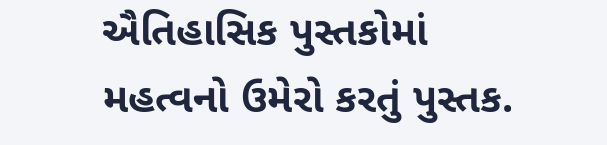ઐતિહાસિક પુસ્તકોમાં મહત્વનો ઉમેરો કરતું પુસ્તક.